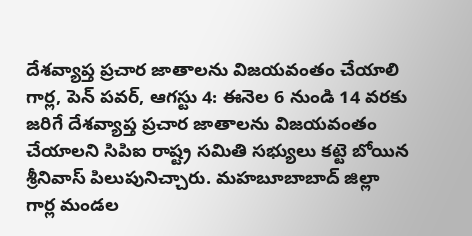దేశవ్యాప్త ప్రచార జాతాలను విజయవంతం చేయాలి
గార్ల, పెన్ పవర్, ఆగస్టు 4: ఈనెల 6 నుండి 14 వరకు జరిగే దేశవ్యాప్త ప్రచార జాతాలను విజయవంతం చేయాలని సిపిఐ రాష్ట్ర సమితి సభ్యులు కట్టె బోయిన శ్రీనివాస్ పిలుపునిచ్చారు. మహబూబాబాద్ జిల్లా గార్ల మండల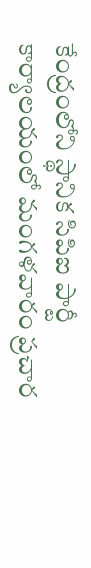కేంద్రంలోని స్థానిక సిపిఐ పార్టీ కార్యాలయంలో మంగళవారం ప్రచార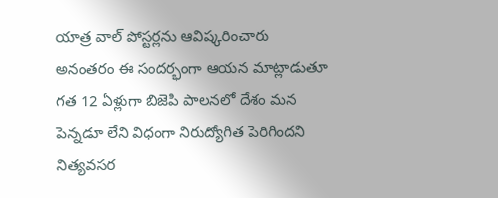యాత్ర వాల్ పోస్టర్లను ఆవిష్కరించారు అనంతరం ఈ సందర్భంగా ఆయన మాట్లాడుతూ గత 12 ఏళ్లుగా బిజెపి పాలనలో దేశం మన పెన్నడూ లేని విధంగా నిరుద్యోగిత పెరిగిందని నిత్యవసర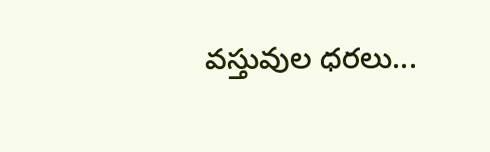వస్తువుల ధరలు...